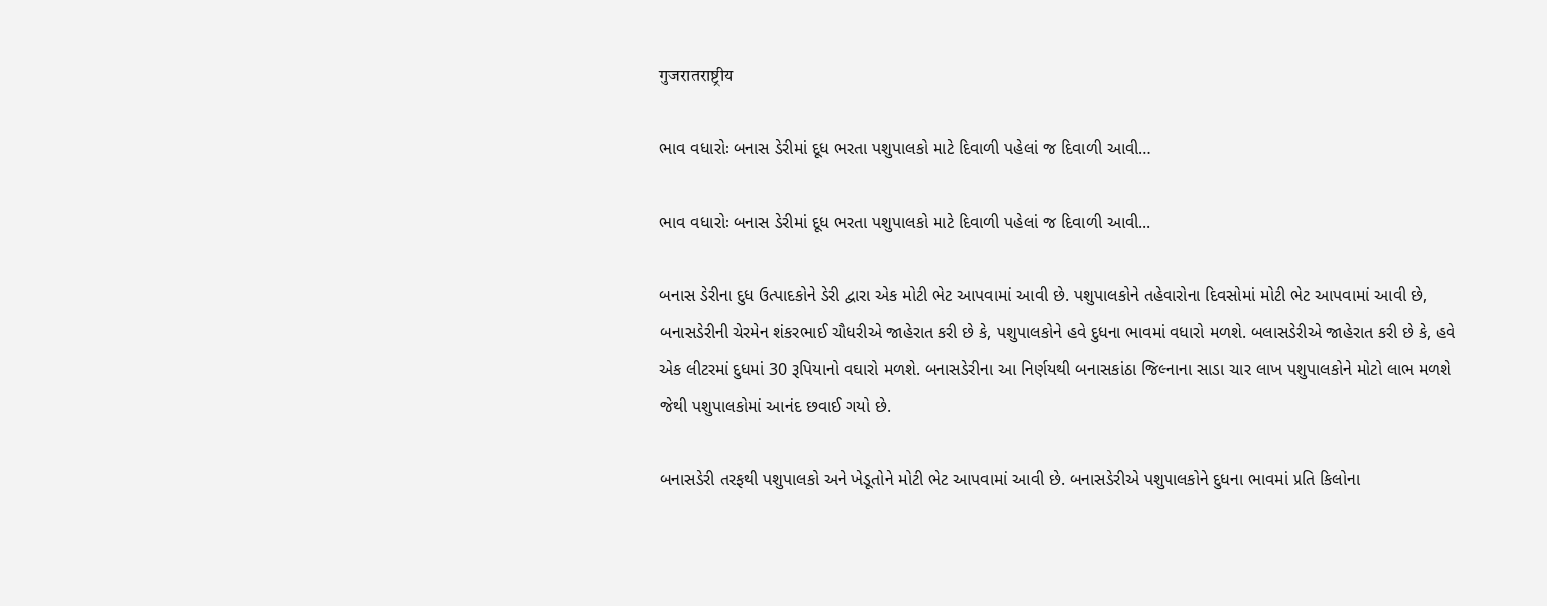गुजरातराष्ट्रीय

ભાવ વધારોઃ બનાસ ડેરીમાં દૂધ ભરતા પશુપાલકો માટે દિવાળી પહેલાં જ દિવાળી આવી…

ભાવ વધારોઃ બનાસ ડેરીમાં દૂધ ભરતા પશુપાલકો માટે દિવાળી પહેલાં જ દિવાળી આવી...

બનાસ ડેરીના દુધ ઉત્પાદકોને ડેરી દ્વારા એક મોટી ભેટ આપવામાં આવી છે. પશુપાલકોને તહેવારોના દિવસોમાં મોટી ભેટ આપવામાં આવી છે, બનાસડેરીની ચેરમેન શંકરભાઈ ચૌધરીએ જાહેરાત કરી છે કે, પશુપાલકોને હવે દુધના ભાવમાં વધારો મળશે. બલાસડેરીએ જાહેરાત કરી છે કે, હવે એક લીટરમાં દુધમાં 30 રૂપિયાનો વઘારો મળશે. બનાસડેરીના આ નિર્ણયથી બનાસકાંઠા જિલ્નાના સાડા ચાર લાખ પશુપાલકોને મોટો લાભ મળશે જેથી પશુપાલકોમાં આનંદ છવાઈ ગયો છે.

બનાસડેરી તરફથી પશુપાલકો અને ખેડૂતોને મોટી ભેટ આપવામાં આવી છે. બનાસડેરીએ પશુપાલકોને દુધના ભાવમાં પ્રતિ કિલોના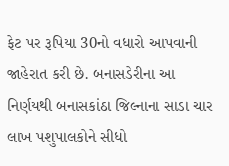ફેટ પર રૂપિયા 30નો વધારો આપવાની જાહેરાત કરી છે. બનાસડેરીના આ નિર્ણયથી બનાસકાંઠા જિલ્નાના સાડા ચાર લાખ પશુપાલકોને સીધો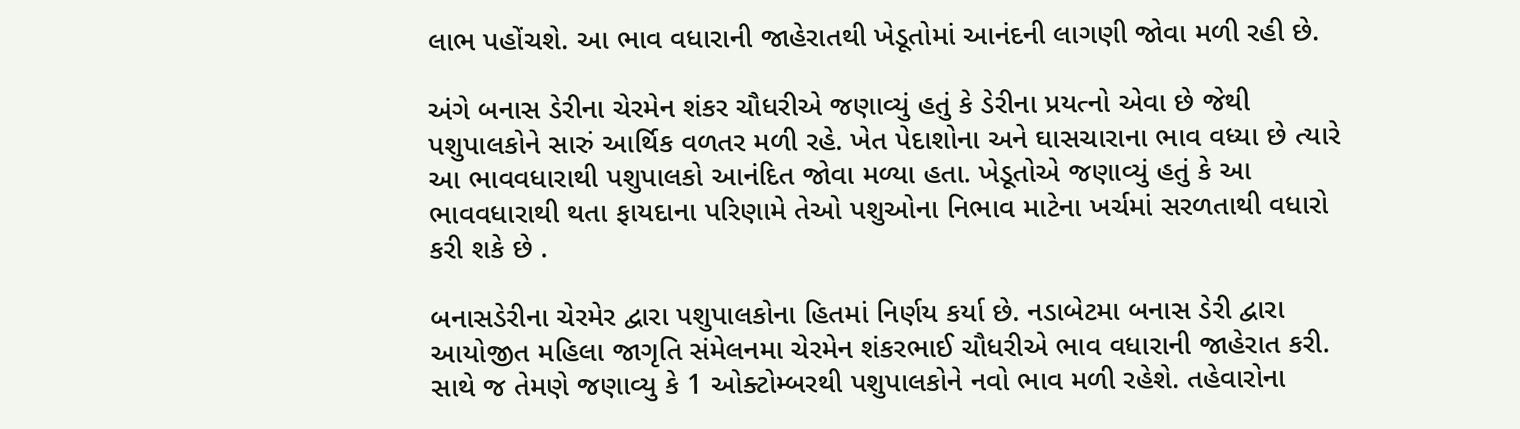લાભ પહોંચશે. આ ભાવ વધારાની જાહેરાતથી ખેડૂતોમાં આનંદની લાગણી જોવા મળી રહી છે.

અંગે બનાસ ડેરીના ચેરમેન શંકર ચૌધરીએ જણાવ્યું હતું કે ડેરીના પ્રયત્નો એવા છે જેથી પશુપાલકોને સારું આર્થિક વળતર મળી રહે. ખેત પેદાશોના અને ઘાસચારાના ભાવ વધ્યા છે ત્યારે આ ભાવવધારાથી પશુપાલકો આનંદિત જોવા મળ્યા હતા. ખેડૂતોએ જણાવ્યું હતું કે આ ભાવવધારાથી થતા ફાયદાના પરિણામે તેઓ પશુઓના નિભાવ માટેના ખર્ચમાં સરળતાથી વધારો કરી શકે છે .

બનાસડેરીના ચેરમેર દ્વારા પશુપાલકોના હિતમાં નિર્ણય કર્યા છે. નડાબેટમા બનાસ ડેરી દ્વારા આયોજીત મહિલા જાગૃતિ સંમેલનમા ચેરમેન શંકરભાઈ ચૌધરીએ ભાવ વધારાની જાહેરાત કરી. સાથે જ તેમણે જણાવ્યુ કે 1 ઓક્ટોમ્બરથી પશુપાલકોને નવો ભાવ મળી રહેશે. તહેવારોના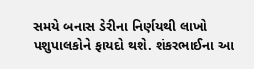સમયે બનાસ ડેરીના નિર્ણયથી લાખો પશુપાલકોને ફાયદો થશે. શંકરભાઈના આ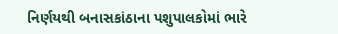નિર્ણયથી બનાસકાંઠાના પશુપાલકોમાં ભારે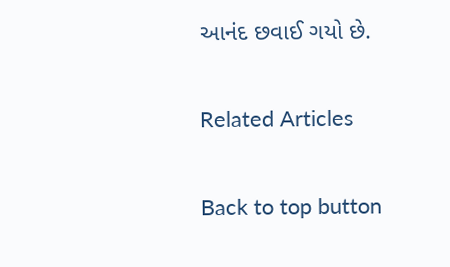આનંદ છવાઈ ગયો છે.

Related Articles

Back to top button